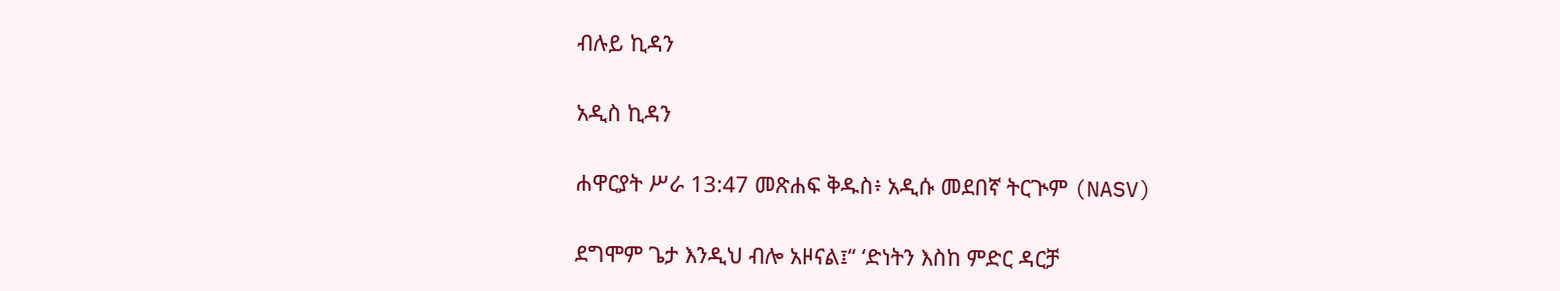ብሉይ ኪዳን

አዲስ ኪዳን

ሐዋርያት ሥራ 13:47 መጽሐፍ ቅዱስ፥ አዲሱ መደበኛ ትርጒም (NASV)

ደግሞም ጌታ እንዲህ ብሎ አዞናል፤“ ‘ድነትን እስከ ምድር ዳርቻ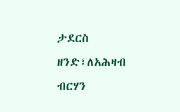ታደርስ ዘንድ፣ለአሕዛብ ብርሃን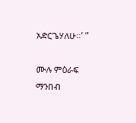አድርጌሃለሁ።’ ”

ሙሉ ምዕራፍ ማንበብ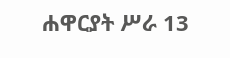ሐዋርያት ሥራ 13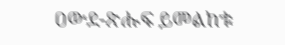ዐውደ-ጽሑፍ ይመልከቱ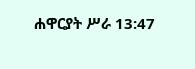ሐዋርያት ሥራ 13:47